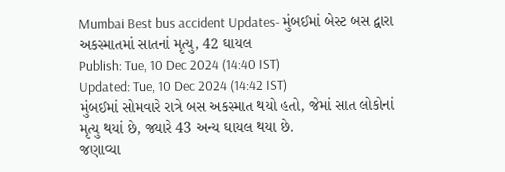Mumbai Best bus accident Updates- મુંબઈમાં બેસ્ટ બસ દ્વારા અકસ્માતમાં સાતનાં મૃત્યુ, 42 ઘાયલ
Publish: Tue, 10 Dec 2024 (14:40 IST)
Updated: Tue, 10 Dec 2024 (14:42 IST)
મુંબઈમાં સોમવારે રાત્રે બસ અકસ્માત થયો હતો, જેમાં સાત લોકોનાં મૃત્યુ થયાં છે, જ્યારે 43 અન્ય ઘાયલ થયા છે.
જણાવ્યા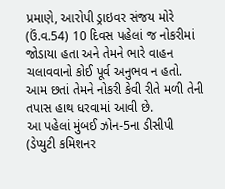પ્રમાણે, આરોપી ડ્રાઇવર સંજય મોરે (ઉં.વ.54) 10 દિવસ પહેલાં જ નોકરીમાં જોડાયા હતા અને તેમને ભારે વાહન ચલાવવાનો કોઈ પૂર્વ અનુભવ ન હતો.
આમ છતાં તેમને નોકરી કેવી રીતે મળી તેની તપાસ હાથ ધરવામાં આવી છે.
આ પહેલાં મુંબઈ ઝોન-5ના ડીસીપી (ડેપ્યુટી કમિશનર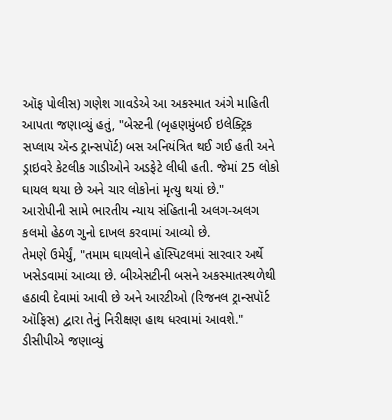ઑફ પોલીસ) ગણેશ ગાવડેએ આ અકસ્માત અંગે માહિતી આપતા જણાવ્યું હતું, "બેસ્ટની (બૃહણમુંબઈ ઇલેક્ટ્રિક સપ્લાય ઍન્ડ ટ્રાન્સપૉર્ટ) બસ અનિયંત્રિત થઈ ગઈ હતી અને ડ્રાઇવરે કેટલીક ગાડીઓને અડફેટે લીધી હતી. જેમાં 25 લોકો ઘાયલ થયા છે અને ચાર લોકોનાં મૃત્યુ થયાં છે."
આરોપીની સામે ભારતીય ન્યાય સંહિતાની અલગ-અલગ કલમો હેઠળ ગુનો દાખલ કરવામાં આવ્યો છે.
તેમણે ઉમેર્યું, "તમામ ઘાયલોને હૉસ્પિટલમાં સારવાર અર્થે ખસેડવામાં આવ્યા છે. બીએસટીની બસને અકસ્માતસ્થળેથી હઠાવી દેવામાં આવી છે અને આરટીઓ (રિજનલ ટ્રાન્સપૉર્ટ ઑફિસ) દ્વારા તેનું નિરીક્ષણ હાથ ધરવામાં આવશે."
ડીસીપીએ જણાવ્યું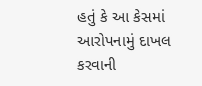હતું કે આ કેસમાં આરોપનામું દાખલ કરવાની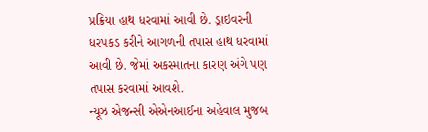પ્રક્રિયા હાથ ધરવામાં આવી છે. ડ્રાઇવરની ધરપકડ કરીને આગળની તપાસ હાથ ધરવામાં આવી છે. જેમાં અકસ્માતના કારણ અંગે પણ તપાસ કરવામાં આવશે.
ન્યૂઝ એજન્સી એએનઆઈના અહેવાલ મુજબ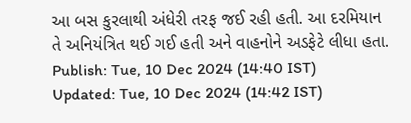આ બસ કુરલાથી અંધેરી તરફ જઈ રહી હતી. આ દરમિયાન તે અનિયંત્રિત થઈ ગઈ હતી અને વાહનોને અડફેટે લીધા હતા.
Publish: Tue, 10 Dec 2024 (14:40 IST)
Updated: Tue, 10 Dec 2024 (14:42 IST)